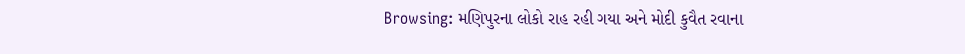Browsing: મણિપુરના લોકો રાહ રહી ગયા અને મોદી કુવૈત રવાના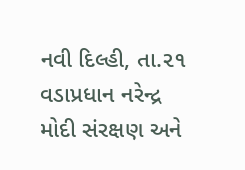નવી દિલ્હી, તા.૨૧ વડાપ્રધાન નરેન્દ્ર મોદી સંરક્ષણ અને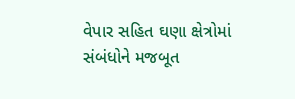વેપાર સહિત ઘણા ક્ષેત્રોમાં સંબંધોને મજબૂત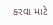કરવા માટે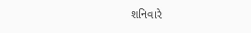શનિવારે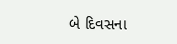બે દિવસના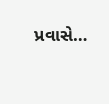પ્રવાસે…